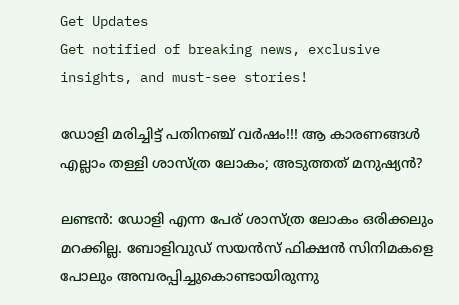Get Updates
Get notified of breaking news, exclusive insights, and must-see stories!

ഡോളി മരിച്ചിട്ട് പതിനഞ്ച് വര്‍ഷം!!! ആ കാരണങ്ങള്‍ എല്ലാം തള്ളി ശാസ്ത്ര ലോകം; അടുത്തത് മനുഷ്യന്‍?

ലണ്ടന്‍: ഡോളി എന്ന പേര് ശാസ്ത്ര ലോകം ഒരിക്കലും മറക്കില്ല. ബോളിവുഡ് സയന്‍സ് ഫിക്ഷന്‍ സിനിമകളെ പോലും അമ്പരപ്പിച്ചുകൊണ്ടായിരുന്നു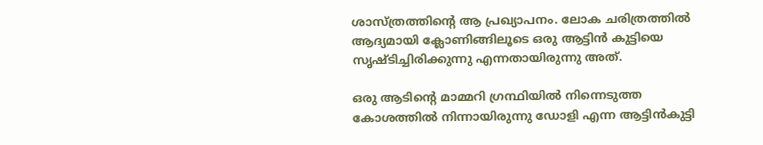ശാസ്ത്രത്തിന്റെ ആ പ്രഖ്യാപനം. ലോക ചരിത്രത്തില്‍ ആദ്യമായി ക്ലോണിങ്ങിലൂടെ ഒരു ആട്ടിന്‍ കുട്ടിയെ സൃഷ്ടിച്ചിരിക്കുന്നു എന്നതായിരുന്നു അത്.

ഒരു ആടിന്റെ മാമ്മറി ഗ്രന്ഥിയില്‍ നിന്നെടുത്ത കോശത്തില്‍ നിന്നായിരുന്നു ഡോളി എന്ന ആട്ടിന്‍കുട്ടി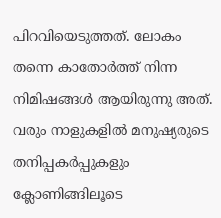പിറവിയെടുത്തത്. ലോകം തന്നെ കാതോര്‍ത്ത് നിന്ന നിമിഷങ്ങള്‍ ആയിരുന്നു അത്. വരും നാളുകളില്‍ മനുഷ്യരുടെ തനിപ്പകര്‍പ്പുകളും ക്ലോണിങ്ങിലൂടെ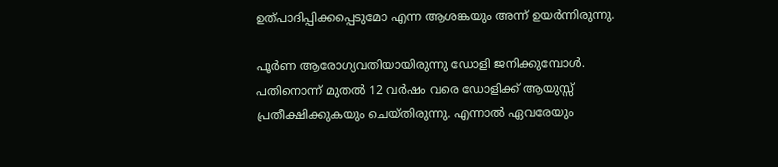ഉത്പാദിപ്പിക്കപ്പെടുമോ എന്ന ആശങ്കയും അന്ന് ഉയര്‍ന്നിരുന്നു.

പൂര്‍ണ ആരോഗ്യവതിയായിരുന്നു ഡോളി ജനിക്കുമ്പോള്‍. പതിനൊന്ന് മുതല്‍ 12 വര്‍ഷം വരെ ഡോളിക്ക് ആയുസ്സ് പ്രതീക്ഷിക്കുകയും ചെയ്തിരുന്നു. എന്നാല്‍ ഏവരേയും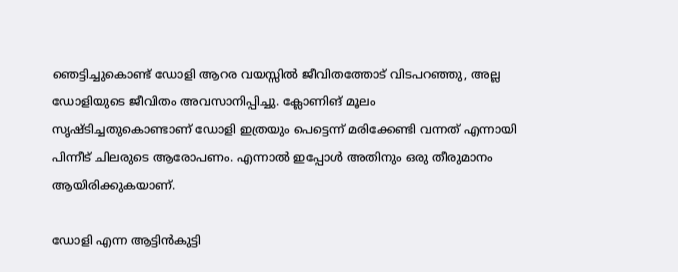ഞെട്ടിച്ചുകൊണ്ട് ഡോളി ആറര വയസ്സില്‍ ജീവിതത്തോട് വിടപറഞ്ഞു, അല്ല ഡോളിയുടെ ജീവിതം അവസാനിപ്പിച്ചു. ക്ലോണിങ് മൂലം സൃഷ്ടിച്ചതുകൊണ്ടാണ് ഡോളി ഇത്രയും പെട്ടെന്ന് മരിക്കേണ്ടി വന്നത് എന്നായി പിന്നീട് ചിലരുടെ ആരോപണം. എന്നാല്‍ ഇപ്പോള്‍ അതിനും ഒരു തീരുമാനം ആയിരിക്കുകയാണ്.

ഡോളി എന്ന ആട്ടിന്‍കുട്ടി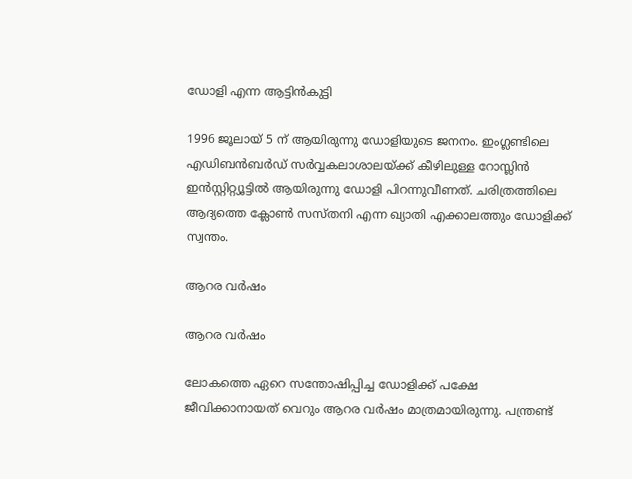ഡോളി എന്ന ആട്ടിന്‍കുട്ടി

1996 ജൂലായ് 5 ന് ആയിരുന്നു ഡോളിയുടെ ജനനം. ഇംഗ്ലണ്ടിലെ എഡിബന്‍ബര്‍ഡ് സര്‍വ്വകലാശാലയ്ക്ക് കീഴിലുള്ള റോസ്ലിന്‍ ഇന്‍സ്റ്റിറ്റ്യൂട്ടില്‍ ആയിരുന്നു ഡോളി പിറന്നുവീണത്. ചരിത്രത്തിലെ ആദ്യത്തെ ക്ലോണ്‍ സസ്തനി എന്ന ഖ്യാതി എക്കാലത്തും ഡോളിക്ക് സ്വന്തം.

ആറര വര്‍ഷം

ആറര വര്‍ഷം

ലോകത്തെ ഏറെ സന്തോഷിപ്പിച്ച ഡോളിക്ക് പക്ഷേ ജീവിക്കാനായത് വെറും ആറര വര്‍ഷം മാത്രമായിരുന്നു. പന്ത്രണ്ട്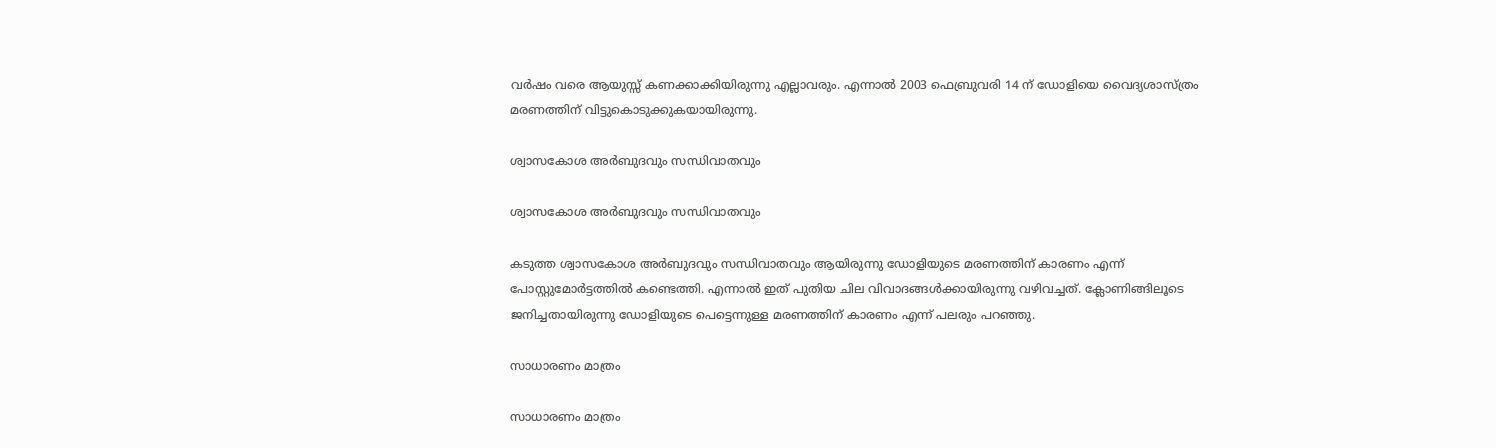വര്‍ഷം വരെ ആയുസ്സ് കണക്കാക്കിയിരുന്നു എല്ലാവരും. എന്നാല്‍ 2003 ഫെബ്രുവരി 14 ന് ഡോളിയെ വൈദ്യശാസ്ത്രം മരണത്തിന് വിട്ടുകൊടുക്കുകയായിരുന്നു.

ശ്വാസകോശ അര്‍ബുദവും സന്ധിവാതവും

ശ്വാസകോശ അര്‍ബുദവും സന്ധിവാതവും

കടുത്ത ശ്വാസകോശ അര്‍ബുദവും സന്ധിവാതവും ആയിരുന്നു ഡോളിയുടെ മരണത്തിന് കാരണം എന്ന് പോസ്റ്റുമോര്‍ട്ടത്തില്‍ കണ്ടെത്തി. എന്നാല്‍ ഇത് പുതിയ ചില വിവാദങ്ങള്‍ക്കായിരുന്നു വഴിവച്ചത്. ക്ലോണിങ്ങിലൂടെ ജനിച്ചതായിരുന്നു ഡോളിയുടെ പെട്ടെന്നുള്ള മരണത്തിന് കാരണം എന്ന് പലരും പറഞ്ഞു.

സാധാരണം മാത്രം

സാധാരണം മാത്രം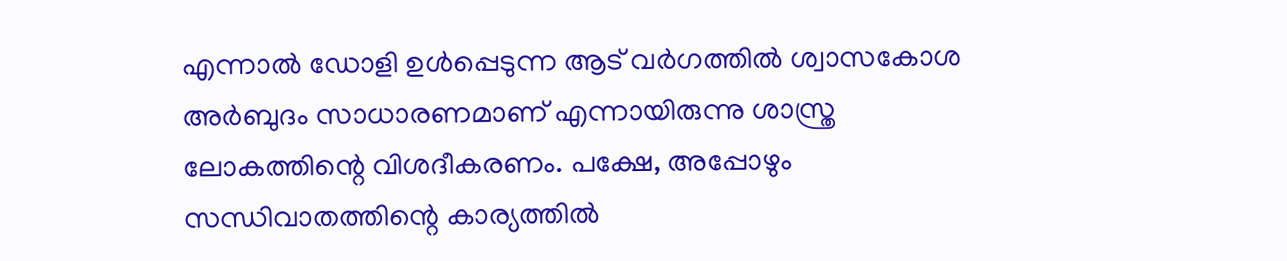എന്നാല്‍ ഡോളി ഉള്‍പ്പെടുന്ന ആട് വര്‍ഗത്തില്‍ ശ്വാസകോശ അര്‍ബുദം സാധാരണമാണ് എന്നായിരുന്നു ശാസ്ത്ര ലോകത്തിന്റെ വിശദീകരണം. പക്ഷേ, അപ്പോഴും സന്ധിവാതത്തിന്റെ കാര്യത്തില്‍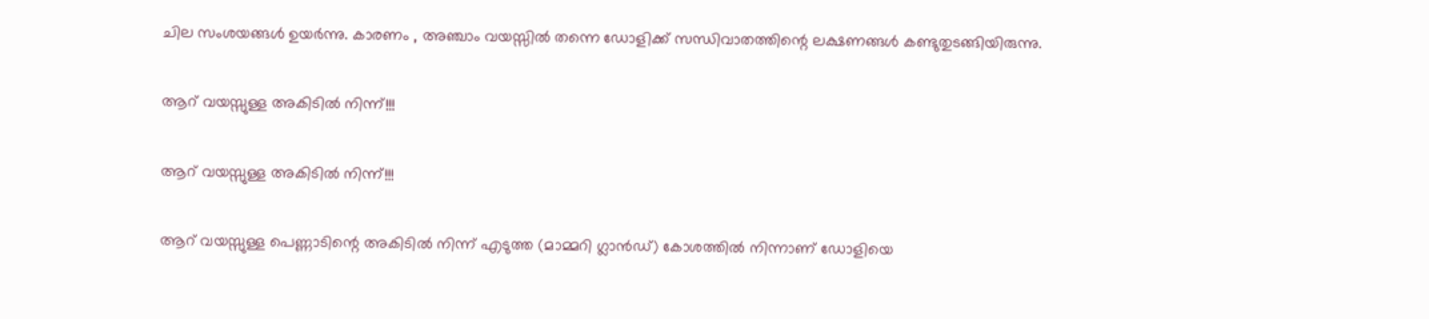ചില സംശയങ്ങള്‍ ഉയര്‍ന്നു. കാരണം , അഞ്ചാം വയസ്സില്‍ തന്നെ ഡോളിക്ക് സന്ധിവാതത്തിന്റെ ലക്ഷണങ്ങള്‍ കണ്ടുതുടങ്ങിയിരുന്നു.

ആറ് വയസ്സുള്ള അകിടില്‍ നിന്ന്!!!

ആറ് വയസ്സുള്ള അകിടില്‍ നിന്ന്!!!

ആറ് വയസ്സുള്ള പെണ്ണാടിന്റെ അകിടില്‍ നിന്ന് എടുത്ത (മാമ്മറി ഗ്ലാന്‍ഡ്) കോശത്തില്‍ നിന്നാണ് ഡോളിയെ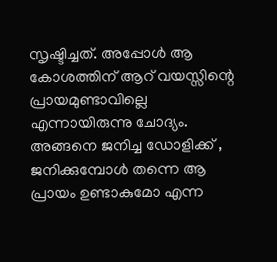സൃഷ്ടിച്ചത്. അപ്പോള്‍ ആ കോശത്തിന് ആറ് വയസ്സിന്റെ പ്രായമുണ്ടാവില്ലെ എന്നായിരുന്നു ചോദ്യം. അങ്ങനെ ജനിച്ച ഡോളിക്ക് , ജനിക്കുമ്പോള്‍ തന്നെ ആ പ്രായം ഉണ്ടാകുമോ എന്ന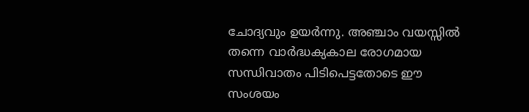ചോദ്യവും ഉയര്‍ന്നു. അഞ്ചാം വയസ്സില്‍ തന്നെ വാര്‍ദ്ധക്യകാല രോഗമായ സന്ധിവാതം പിടിപെട്ടതോടെ ഈ സംശയം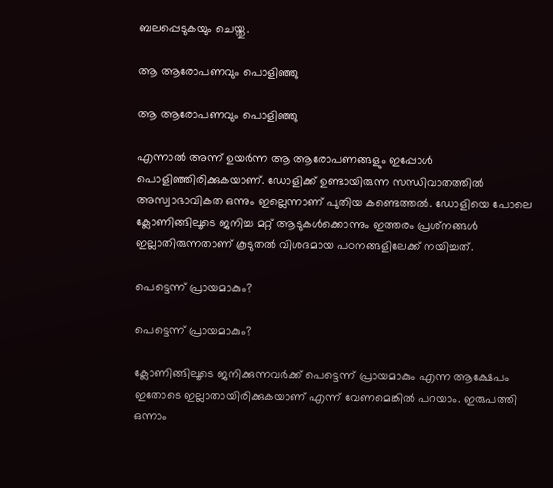ബലപ്പെടുകയും ചെയ്തു.

ആ ആരോപണവും പൊളിഞ്ഞു

ആ ആരോപണവും പൊളിഞ്ഞു

എന്നാല്‍ അന്ന് ഉയര്‍ന്ന ആ ആരോപണങ്ങളും ഇപ്പോള്‍ പൊളിഞ്ഞിരിക്കുകയാണ്. ഡോളിക്ക് ഉണ്ടായിരുന്ന സന്ധിവാതത്തില്‍ അസ്വാഭാവികത ഒന്നും ഇല്ലെന്നാണ് പുതിയ കണ്ടെത്തല്‍. ഡോളിയെ പോലെ ക്ലോണിങ്ങിലൂടെ ജനിച്ച മറ്റ് ആടുകള്‍ക്കൊന്നും ഇത്തരം പ്രശ്‌നങ്ങള്‍ ഇല്ലാതിരുന്നതാണ് കൂടുതല്‍ വിശദമായ പഠനങ്ങളിലേക്ക് നയിച്ചത്.

പെട്ടെന്ന് പ്രായമാകും?

പെട്ടെന്ന് പ്രായമാകും?

ക്ലോണിങ്ങിലൂടെ ജനിക്കുന്നവര്‍ക്ക് പെട്ടെന്ന് പ്രായമാകും എന്ന ആക്ഷേപം ഇതോടെ ഇല്ലാതായിരിക്കുകയാണ് എന്ന് വേണമെങ്കില്‍ പറയാം. ഇരുപത്തി ഒന്നാം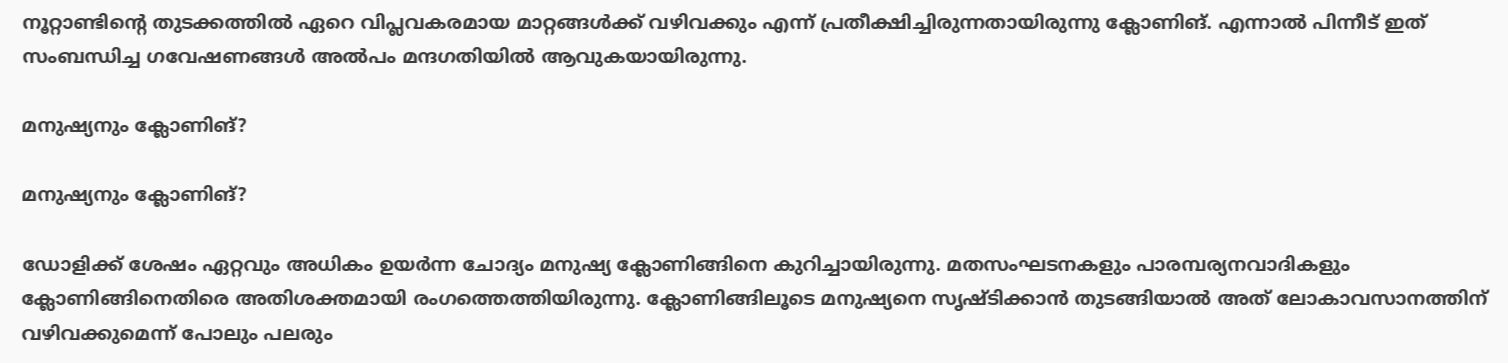നൂറ്റാണ്ടിന്റെ തുടക്കത്തില്‍ ഏറെ വിപ്ലവകരമായ മാറ്റങ്ങള്‍ക്ക് വഴിവക്കും എന്ന് പ്രതീക്ഷിച്ചിരുന്നതായിരുന്നു ക്ലോണിങ്. എന്നാല്‍ പിന്നീട് ഇത് സംബന്ധിച്ച ഗവേഷണങ്ങള്‍ അല്‍പം മന്ദഗതിയില്‍ ആവുകയായിരുന്നു.

മനുഷ്യനും ക്ലോണിങ്?

മനുഷ്യനും ക്ലോണിങ്?

ഡോളിക്ക് ശേഷം ഏറ്റവും അധികം ഉയര്‍ന്ന ചോദ്യം മനുഷ്യ ക്ലോണിങ്ങിനെ കുറിച്ചായിരുന്നു. മതസംഘടനകളും പാരമ്പര്യനവാദികളും ക്ലോണിങ്ങിനെതിരെ അതിശക്തമായി രംഗത്തെത്തിയിരുന്നു. ക്ലോണിങ്ങിലൂടെ മനുഷ്യനെ സൃഷ്ടിക്കാന്‍ തുടങ്ങിയാല്‍ അത് ലോകാവസാനത്തിന് വഴിവക്കുമെന്ന് പോലും പലരും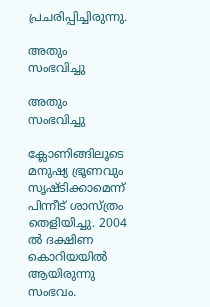പ്രചരിപ്പിച്ചിരുന്നു.

അതും സംഭവിച്ചു

അതും സംഭവിച്ചു

ക്ലോണിങ്ങിലൂടെ മനുഷ്യ ഭ്രൂണവും സൃഷ്ടിക്കാമെന്ന് പിന്നീട് ശാസ്ത്രം തെളിയിച്ചു. 2004 ല്‍ ദക്ഷിണ കൊറിയയില്‍ ആയിരുന്നു സംഭവം.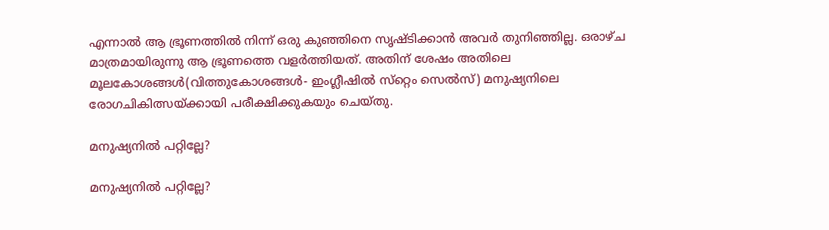എന്നാല്‍ ആ ഭ്രൂണത്തില്‍ നിന്ന് ഒരു കുഞ്ഞിനെ സൃഷ്ടിക്കാന്‍ അവര്‍ തുനിഞ്ഞില്ല. ഒരാഴ്ച മാത്രമായിരുന്നു ആ ഭ്രൂണത്തെ വളര്‍ത്തിയത്. അതിന് ശേഷം അതിലെ മൂലകോശങ്ങള്‍(വിത്തുകോശങ്ങള്‍- ഇംഗ്ലീഷില്‍ സ്‌റ്റെം സെല്‍സ്) മനുഷ്യനിലെ രോഗചികിത്സയ്ക്കായി പരീക്ഷിക്കുകയും ചെയ്തു.

മനുഷ്യനില്‍ പറ്റില്ലേ?

മനുഷ്യനില്‍ പറ്റില്ലേ?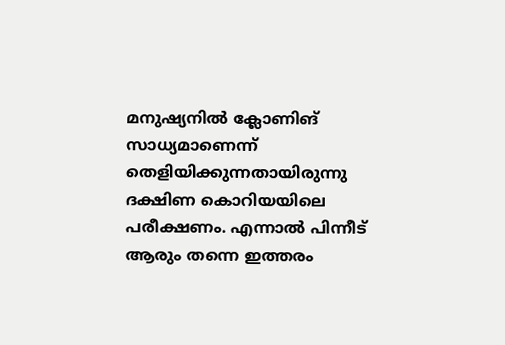മനുഷ്യനില്‍ ക്ലോണിങ് സാധ്യമാണെന്ന് തെളിയിക്കുന്നതായിരുന്നു ദക്ഷിണ കൊറിയയിലെ പരീക്ഷണം. എന്നാല്‍ പിന്നീട് ആരും തന്നെ ഇത്തരം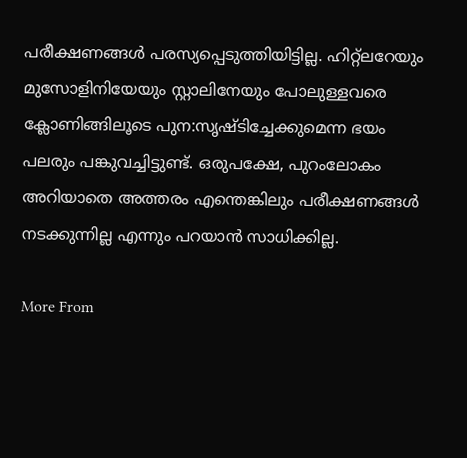പരീക്ഷണങ്ങള്‍ പരസ്യപ്പെടുത്തിയിട്ടില്ല. ഹിറ്റ്‌ലറേയും മുസോളിനിയേയും സ്റ്റാലിനേയും പോലുള്ളവരെ ക്ലോണിങ്ങിലൂടെ പുന:സൃഷ്ടിച്ചേക്കുമെന്ന ഭയം പലരും പങ്കുവച്ചിട്ടുണ്ട്. ഒരുപക്ഷേ, പുറംലോകം അറിയാതെ അത്തരം എന്തെങ്കിലും പരീക്ഷണങ്ങള്‍ നടക്കുന്നില്ല എന്നും പറയാന്‍ സാധിക്കില്ല.

More From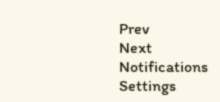Prev
Next
Notifications
Settings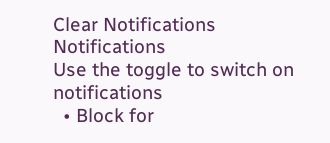Clear Notifications
Notifications
Use the toggle to switch on notifications
  • Block for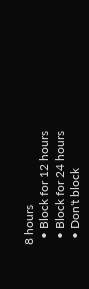8 hours
  • Block for 12 hours
  • Block for 24 hours
  • Don't block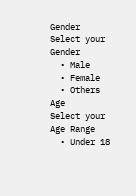Gender
Select your Gender
  • Male
  • Female
  • Others
Age
Select your Age Range
  • Under 18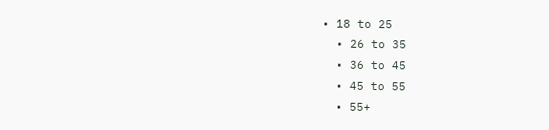• 18 to 25
  • 26 to 35
  • 36 to 45
  • 45 to 55
  • 55+